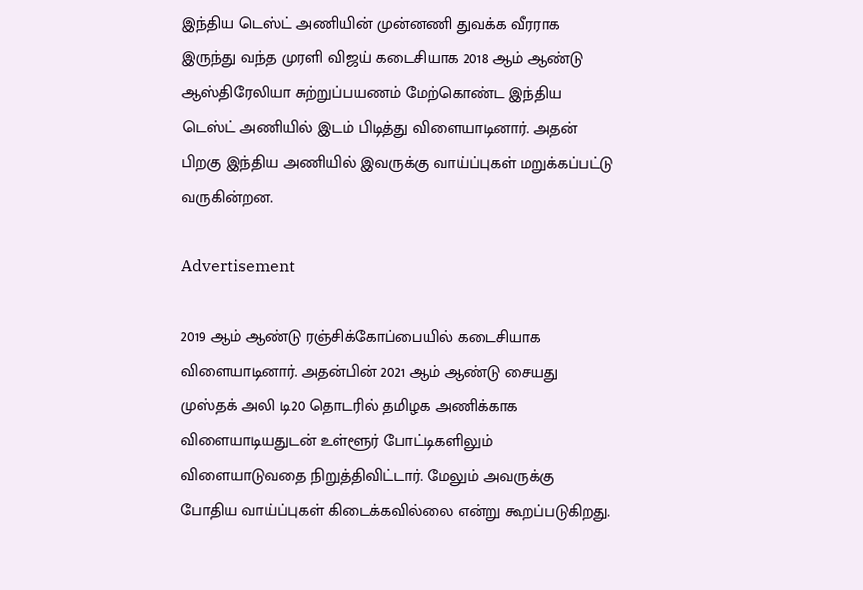இந்திய டெஸ்ட் அணியின் முன்னணி துவக்க வீரராக இருந்து வந்த முரளி விஜய் கடைசியாக 2018 ஆம் ஆண்டு ஆஸ்திரேலியா சுற்றுப்பயணம் மேற்கொண்ட இந்திய டெஸ்ட் அணியில் இடம் பிடித்து விளையாடினார். அதன் பிறகு இந்திய அணியில் இவருக்கு வாய்ப்புகள் மறுக்கப்பட்டு வருகின்றன.

Advertisement

2019 ஆம் ஆண்டு ரஞ்சிக்கோப்பையில் கடைசியாக விளையாடினார். அதன்பின் 2021 ஆம் ஆண்டு சையது முஸ்தக் அலி டி20 தொடரில் தமிழக அணிக்காக விளையாடியதுடன் உள்ளூர் போட்டிகளிலும் விளையாடுவதை நிறுத்திவிட்டார். மேலும் அவருக்கு போதிய வாய்ப்புகள் கிடைக்கவில்லை என்று கூறப்படுகிறது.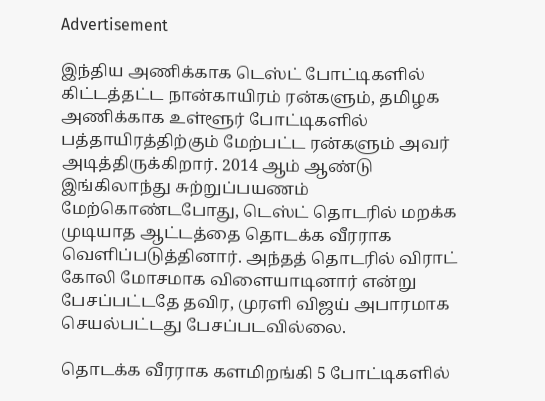Advertisement

இந்திய அணிக்காக டெஸ்ட் போட்டிகளில் கிட்டத்தட்ட நான்காயிரம் ரன்களும், தமிழக அணிக்காக உள்ளூர் போட்டிகளில் பத்தாயிரத்திற்கும் மேற்பட்ட ரன்களும் அவர் அடித்திருக்கிறார். 2014 ஆம் ஆண்டு இங்கிலாந்து சுற்றுப்பயணம் மேற்கொண்டபோது, டெஸ்ட் தொடரில் மறக்க முடியாத ஆட்டத்தை தொடக்க வீரராக வெளிப்படுத்தினார். அந்தத் தொடரில் விராட் கோலி மோசமாக விளையாடினார் என்று பேசப்பட்டதே தவிர, முரளி விஜய் அபாரமாக செயல்பட்டது பேசப்படவில்லை.

தொடக்க வீரராக களமிறங்கி 5 போட்டிகளில்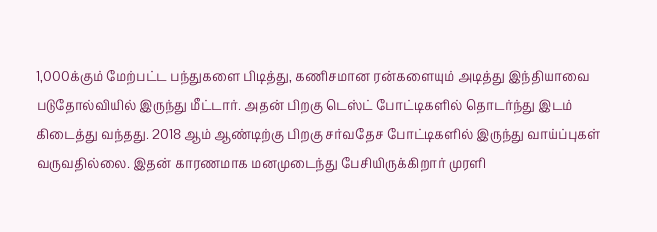1,000க்கும் மேற்பட்ட பந்துகளை பிடித்து, கணிசமான ரன்களையும் அடித்து இந்தியாவை படுதோல்வியில் இருந்து மீட்டார். அதன் பிறகு டெஸ்ட் போட்டிகளில் தொடர்ந்து இடம் கிடைத்து வந்தது. 2018 ஆம் ஆண்டிற்கு பிறகு சர்வதேச போட்டிகளில் இருந்து வாய்ப்புகள் வருவதில்லை. இதன் காரணமாக மனமுடைந்து பேசியிருக்கிறார் முரளி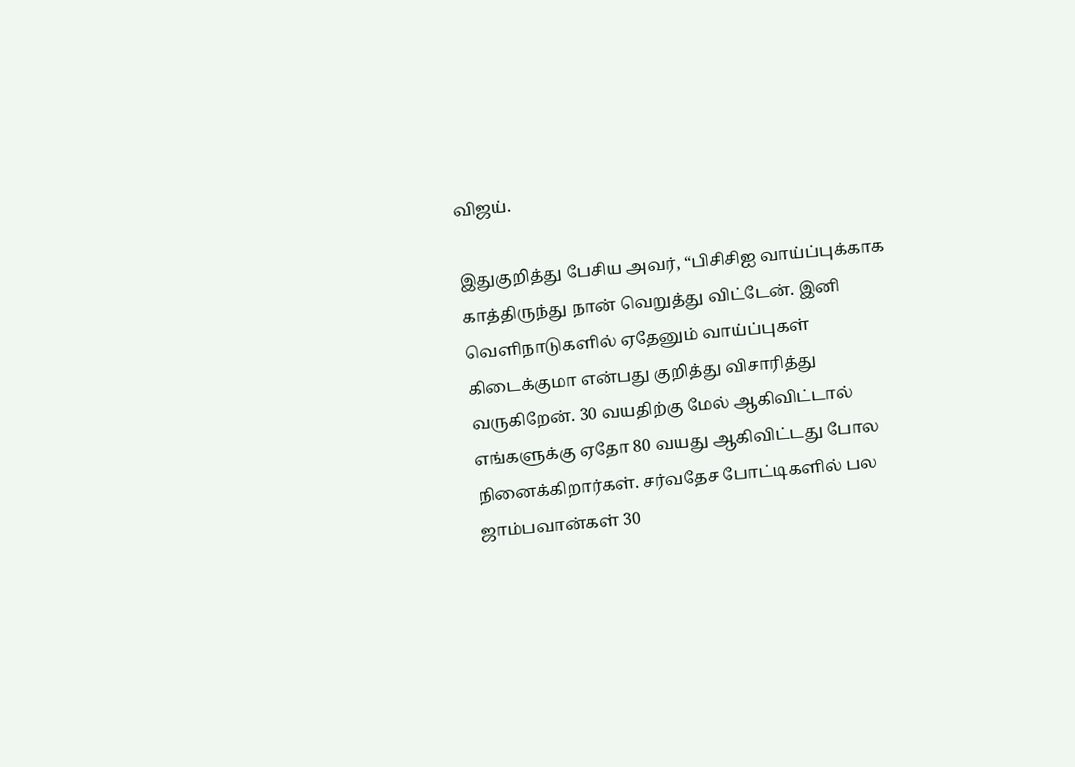விஜய்.

இதுகுறித்து பேசிய அவர், “பிசிசிஐ வாய்ப்புக்காக காத்திருந்து நான் வெறுத்து விட்டேன். இனி வெளிநாடுகளில் ஏதேனும் வாய்ப்புகள் கிடைக்குமா என்பது குறித்து விசாரித்து வருகிறேன். 30 வயதிற்கு மேல் ஆகிவிட்டால் எங்களுக்கு ஏதோ 80 வயது ஆகிவிட்டது போல நினைக்கிறார்கள். சர்வதேச போட்டிகளில் பல ஜாம்பவான்கள் 30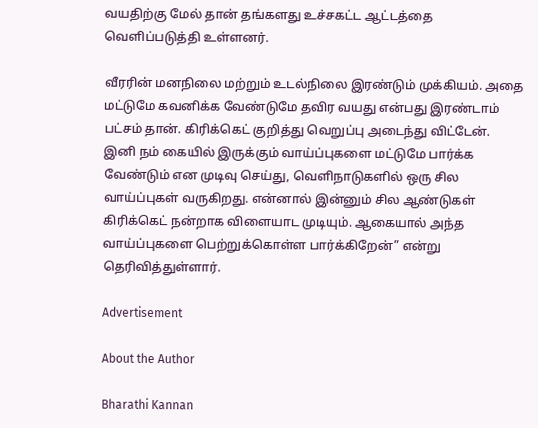வயதிற்கு மேல் தான் தங்களது உச்சகட்ட ஆட்டத்தை வெளிப்படுத்தி உள்ளனர்.

வீரரின் மனநிலை மற்றும் உடல்நிலை இரண்டும் முக்கியம். அதை மட்டுமே கவனிக்க வேண்டுமே தவிர வயது என்பது இரண்டாம் பட்சம் தான். கிரிக்கெட் குறித்து வெறுப்பு அடைந்து விட்டேன். இனி நம் கையில் இருக்கும் வாய்ப்புகளை மட்டுமே பார்க்க வேண்டும் என முடிவு செய்து, வெளிநாடுகளில் ஒரு சில வாய்ப்புகள் வருகிறது. என்னால் இன்னும் சில ஆண்டுகள் கிரிக்கெட் நன்றாக விளையாட முடியும். ஆகையால் அந்த வாய்ப்புகளை பெற்றுக்கொள்ள பார்க்கிறேன்” என்று தெரிவித்துள்ளார்.

Advertisement

About the Author

Bharathi Kannan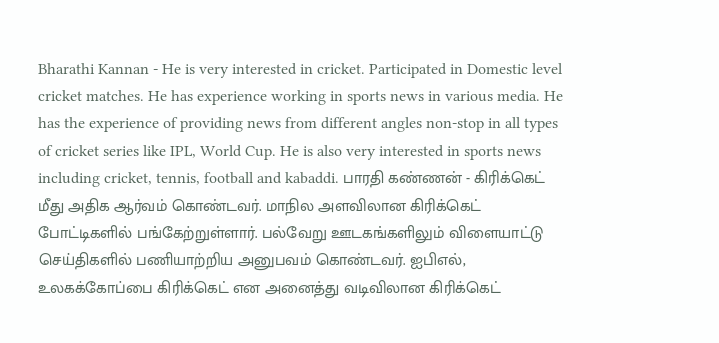Bharathi Kannan - He is very interested in cricket. Participated in Domestic level cricket matches. He has experience working in sports news in various media. He has the experience of providing news from different angles non-stop in all types of cricket series like IPL, World Cup. He is also very interested in sports news including cricket, tennis, football and kabaddi. பாரதி கண்ணன் - கிரிக்கெட் மீது அதிக ஆர்வம் கொண்டவர். மாநில அளவிலான கிரிக்கெட் போட்டிகளில் பங்கேற்றுள்ளார். பல்வேறு ஊடகங்களிலும் விளையாட்டு செய்திகளில் பணியாற்றிய அனுபவம் கொண்டவர். ஐபிஎல், உலகக்கோப்பை கிரிக்கெட் என அனைத்து வடிவிலான கிரிக்கெட்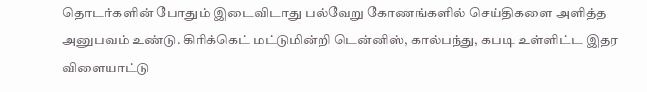தொடர்களின் போதும் இடைவிடாது பல்வேறு கோணங்களில் செய்திகளை அளித்த அனுபவம் உண்டு. கிரிக்கெட் மட்டுமின்றி டென்னிஸ், கால்பந்து, கபடி உள்ளிட்ட இதர விளையாட்டு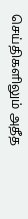செய்திகளிலும் அதீத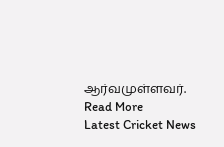ஆர்வமுள்ளவர். Read More
Latest Cricket News